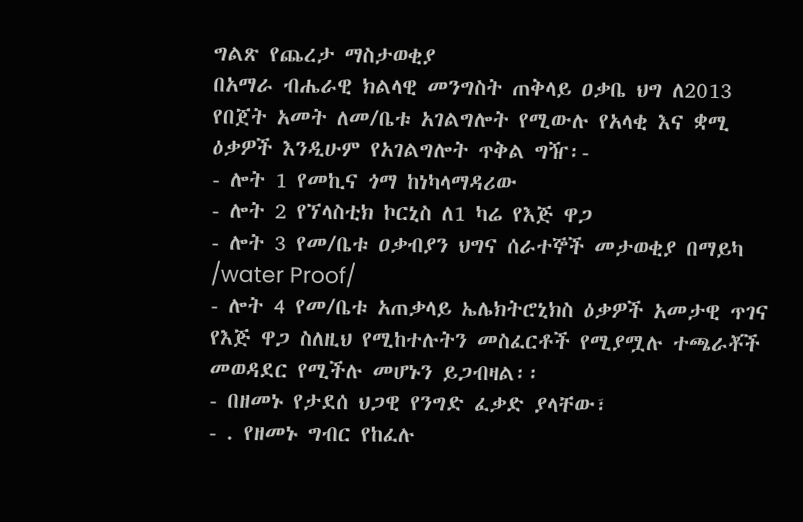ግልጽ የጨረታ ማስታወቂያ
በአማራ ብሔራዊ ክልላዊ መንግስት ጠቅላይ ዐቃቤ ህግ ለ2013 የበጀት አመት ለመ/ቤቱ አገልግሎት የሚውሉ የአላቂ እና ቋሚ ዕቃዎች እንዲሁም የአገልግሎት ጥቅል ግዥ፡-
- ሎት 1 የመኪና ጎማ ከነካላማዳሪው
- ሎት 2 የኘላስቲክ ኮርኒስ ለ1 ካሬ የእጅ ዋጋ
- ሎት 3 የመ/ቤቱ ዐቃብያን ህግና ሰራተኞች መታወቂያ በማይካ /water Proof/
- ሎት 4 የመ/ቤቱ አጠቃላይ ኤሌክትሮኒክስ ዕቃዎች አመታዊ ጥገና የእጅ ዋጋ ስለዚህ የሚከተሉትን መስፈርቶች የሚያሟሉ ተጫራቾች መወዳደር የሚችሉ መሆኑን ይጋብዛል፡፡
- በዘመኑ የታደሰ ህጋዊ የንግድ ፈቃድ ያላቸው፣
- . የዘመኑ ግብር የከፈሉ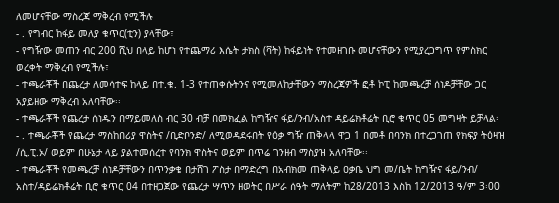ለመሆናቸው ማስረጃ ማቅረብ የሚችሉ
- . የግብር ከፋይ መለያ ቁጥር(ቲን) ያላቸው፣
- የግዥው መጠን ብር 200 ሺህ በላይ ከሆነ የተጨማሪ እሴት ታክስ (ቫት) ከፋይነት የተመዘገቡ መሆናቸውን የሚያረጋግጥ የምስክር ወረቀት ማቅረብ የሚችሉ፣
- ተጫራቾች በጨረታ ለመሳተፍ ከላይ በተ.ቁ. 1-3 የተጠቀሱትንና የሚመለከታቸውን ማስረጃዎች ፎቶ ኮፒ ከመጫረቻ ሰነዶቻቸው ጋር አያይዘው ማቅረብ አለባቸው፡፡
- ተጫራቾች የጨረታ ሰነዱን በማይመለስ ብር 30 ብቻ በመክፈል ከግዥና ፋይ/ንብ/አስተ ዳይሬክቶሬት ቢሮ ቁጥር 05 መግዛት ይቻላል፡
- . ተጫራቾች የጨረታ ማስከበሪያ ዋስትና /ቢድቦንድ/ ለሚወዳደሩበት የዕቃ ግዥ ጠቅላላ ዋጋ 1 በመቶ በባንክ በተረጋገጠ የክፍያ ትዕዛዝ /ሲ.ፒ.ኦ/ ወይም በሁኔታ ላይ ያልተመሰረተ የባንክ ዋስትና ወይም በጥሬ ገንዘብ ማስያዝ አለባቸው፡፡
- ተጫራቾች የመጫረቻ ሰነዶቻቸውን በጥንቃቄ በታሸገ ፖስታ በማድረግ በአብክመ ጠቅላይ ዐቃቤ ህግ መ/ቤት ከግዥና ፋይ/ንብ/ አስተ/ዳይሬክቶሬት ቢሮ ቁጥር 04 በተዘጋጀው የጨረታ ሣጥን ዘወትር በሥራ ሰዓት ማለትም ከ28/2013 እስከ 12/2013 ዓ/ም 3፡00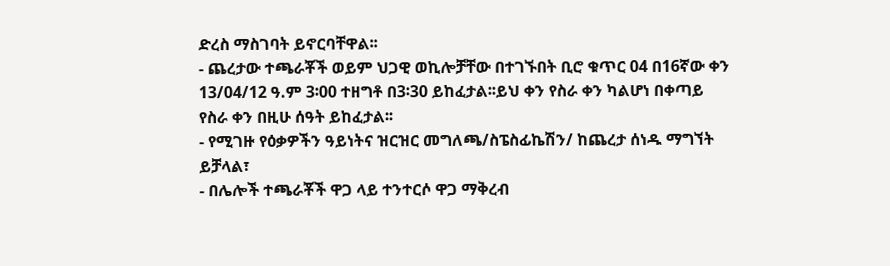ድረስ ማስገባት ይኖርባቸዋል፡፡
- ጨረታው ተጫራቾች ወይም ህጋዊ ወኪሎቻቸው በተገኙበት ቢሮ ቁጥር 04 በ16ኛው ቀን 13/04/12 ዓ.ም 3፡00 ተዘግቶ በ3፡30 ይከፈታል፡፡ይህ ቀን የስራ ቀን ካልሆነ በቀጣይ የስራ ቀን በዚሁ ሰዓት ይከፈታል፡፡
- የሚገዙ የዕቃዎችን ዓይነትና ዝርዝር መግለጫ/ስፔስፊኬሽን/ ከጨረታ ሰነዱ ማግኘት ይቻላል፣
- በሌሎች ተጫራቾች ዋጋ ላይ ተንተርሶ ዋጋ ማቅረብ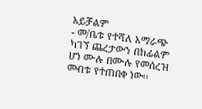አይቻልም
- መ/ቤቱ የተሻለ አማራጭ ካገኘ ጨረታውን በከፊልም ሆነ ሙሉ በሙሉ የመሰረዝ መብቱ የተጠበቀ ነው፡፡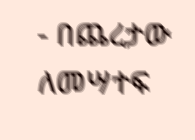- በጨረታው ለመሣተፍ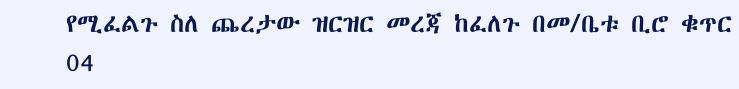የሚፈልጉ ስለ ጨረታው ዝርዝር መረጃ ከፈለጉ በመ/ቤቱ ቢሮ ቁጥር 04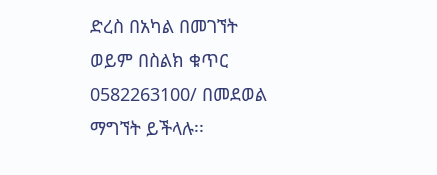ድረስ በአካል በመገኘት ወይም በስልክ ቁጥር 0582263100/ በመደወል ማግኘት ይችላሉ፡፡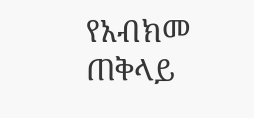የአብክመ ጠቅላይ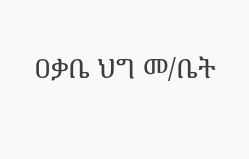ዐቃቤ ህግ መ/ቤት